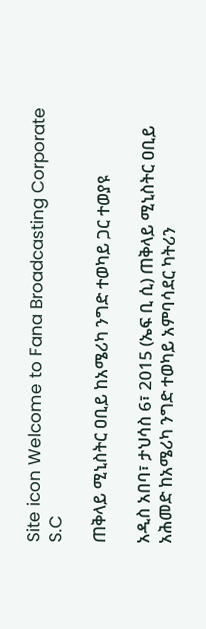Site icon Welcome to Fana Broadcasting Corporate S.C

ጠቅላይ ሚኒስትር ዐቢይ ከአሜሪካ ንግድ ተወካይ ጋር ተወያዩ

አዲስ አበባ፣ ታህሳስ 6፣ 2015 (ኤፍ ቢ ሲ) ጠቅላይ ሚኒስትር ዐቢይ አሕመድ ከአሜሪካ ንግድ ተወካይ አምባሳደር ካትሪን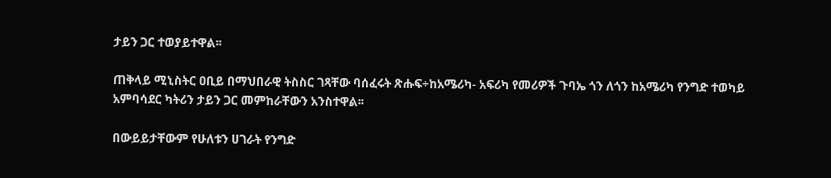ታይን ጋር ተወያይተዋል፡፡

ጠቅላይ ሚኒስትር ዐቢይ በማህበራዊ ትስስር ገጻቸው ባሰፈሩት ጽሑፍ÷ከአሜሪካ- አፍሪካ የመሪዎች ጉባኤ ጎን ለጎን ከአሜሪካ የንግድ ተወካይ አምባሳደር ካትሪን ታይን ጋር መምከራቸውን አንስተዋል፡፡

በውይይታቸውም የሁለቱን ሀገራት የንግድ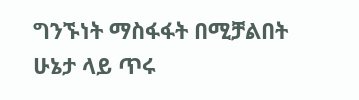ግንኙነት ማስፋፋት በሚቻልበት ሁኔታ ላይ ጥሩ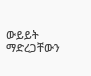ውይይት ማድረጋቸውን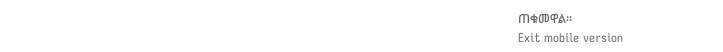ጠቁመዋል፡፡
Exit mobile version